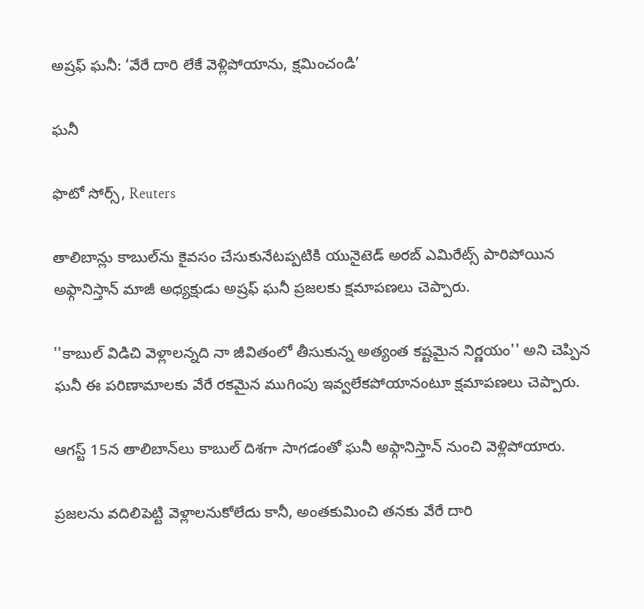అష్రఫ్ ఘనీ: ‘వేరే దారి లేకే వెళ్లిపోయాను, క్షమించండి’

ఘనీ

ఫొటో సోర్స్, Reuters

తాలిబాన్లు కాబుల్‌ను కైవసం చేసుకునేటప్పటికి యునైటెడ్ అరబ్ ఎమిరేట్స్ పారిపోయిన అఫ్గానిస్తాన్ మాజీ అధ్యక్షుడు అష్రఫ్ ఘనీ ప్రజలకు క్షమాపణలు చెప్పారు.

''కాబుల్ విడిచి వెళ్లాలన్నది నా జీవితంలో తీసుకున్న అత్యంత కష్టమైన నిర్ణయం'' అని చెప్పిన ఘనీ ఈ పరిణామాలకు వేరే రకమైన ముగింపు ఇవ్వలేకపోయానంటూ క్షమాపణలు చెప్పారు.

ఆగస్ట్ 15న తాలిబాన్‌లు కాబుల్ దిశగా సాగడంతో ఘనీ అఫ్గానిస్తాన్ నుంచి వెళ్లిపోయారు.

ప్రజలను వదిలిపెట్టి వెళ్లాలనుకోలేదు కానీ, అంతకుమించి తనకు వేరే దారి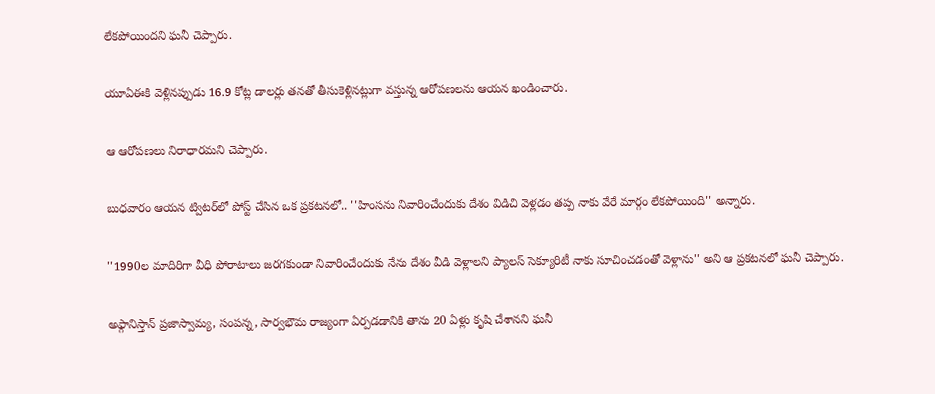లేకపోయిందని ఘనీ చెప్పారు.

యూఏఈకి వెళ్లినప్పుడు 16.9 కోట్ల డాలర్లు తనతో తీసుకెళ్లినట్లుగా వస్తున్న ఆరోపణలను ఆయన ఖండించారు.

ఆ ఆరోపణలు నిరాధారమని చెప్పారు.

బుధవారం ఆయన ట్విటర్‌లో పోస్ట్ చేసిన ఒక ప్రకటనలో.. ''హింసను నివారించేందుకు దేశం విడిచి వెళ్లడం తప్ప నాకు వేరే మార్గం లేకపోయింది'' అన్నారు.

''1990ల మాదిరిగా వీధి పోరాటాలు జరగకుండా నివారించేందుకు నేను దేశం వీడి వెళ్లాలని ప్యాలస్ సెక్యూరిటీ నాకు సూచించడంతో వెళ్లాను'' అని ఆ ప్రకటనలో ఘనీ చెప్పారు.

అఫ్గానిస్తాన్ ప్రజాస్వామ్య, సంపన్న, సార్వభౌమ రాజ్యంగా ఏర్పడడానికి తాను 20 ఏళ్లు కృషి చేశానని ఘనీ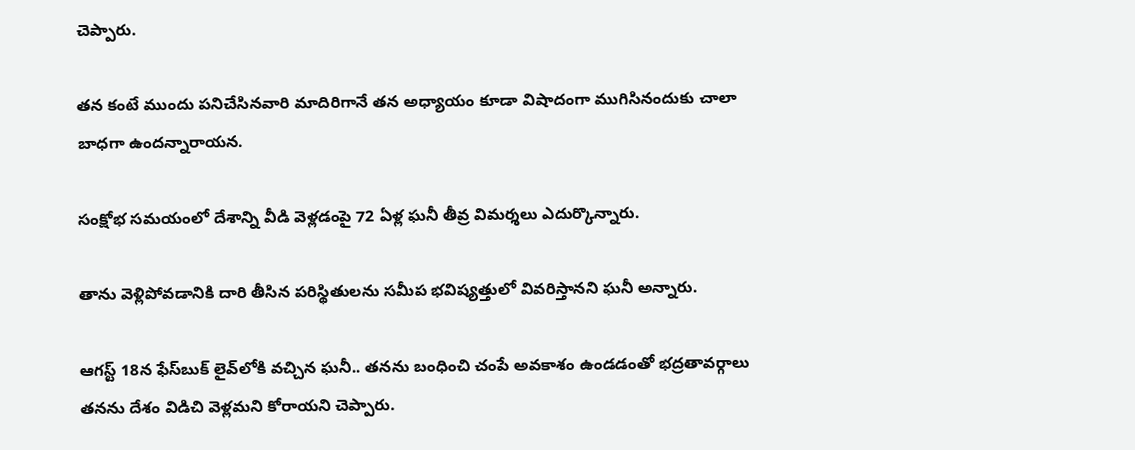చెప్పారు.

తన కంటే ముందు పనిచేసినవారి మాదిరిగానే తన అధ్యాయం కూడా విషాదంగా ముగిసినందుకు చాలా బాధగా ఉందన్నారాయన.

సంక్షోభ సమయంలో దేశాన్ని వీడి వెళ్లడంపై 72 ఏళ్ల ఘనీ తీవ్ర విమర్శలు ఎదుర్కొన్నారు.

తాను వెళ్లిపోవడానికి దారి తీసిన పరిస్థితులను సమీప భవిష్యత్తులో వివరిస్తానని ఘనీ అన్నారు.

ఆగస్ట్ 18న ఫేస్‌బుక్ లైవ్‌లోకి వచ్చిన ఘనీ.. తనను బంధించి చంపే అవకాశం ఉండడంతో భద్రతావర్గాలు తనను దేశం విడిచి వెళ్లమని కోరాయని చెప్పారు.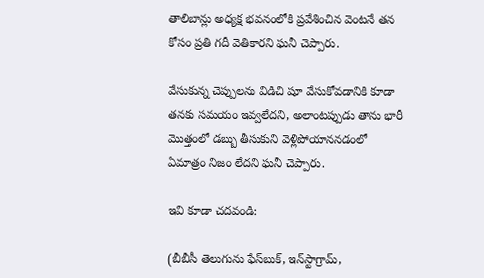తాలిబాన్లు అధ్యక్ష భవనంలోకి ప్రవేశించిన వెంటనే తన కోసం ప్రతి గదీ వెతికారని ఘనీ చెప్పారు.

వేసుకున్న చెప్పులను విడిచి షూ వేసుకోవడానికి కూడా తనకు సమయం ఇవ్వలేదని, అలాంటప్పుడు తాను భారీ మొత్తంలో డబ్బు తీసుకుని వెళ్లిపోయాననడంలో ఏమాత్రం నిజం లేదని ఘనీ చెప్పారు.

ఇవి కూడా చదవండి:

(బీబీసీ తెలుగును ఫేస్‌బుక్, ఇన్‌స్టాగ్రామ్‌,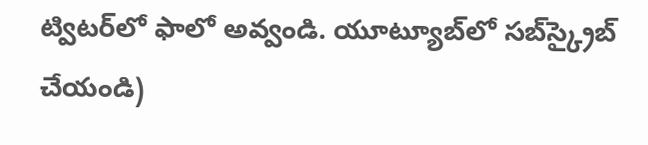ట్విటర్‌లో ఫాలో అవ్వండి. యూట్యూబ్‌లో సబ్‌స్క్రైబ్ చేయండి)